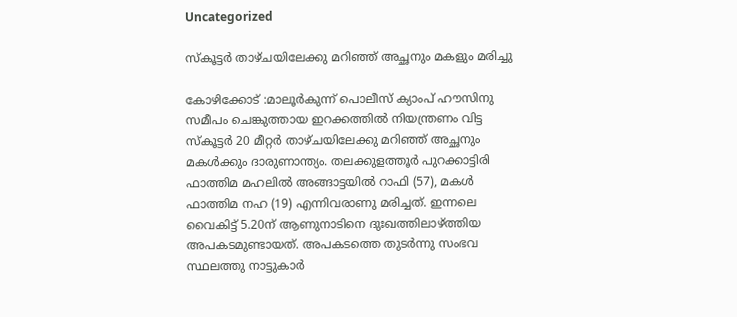Uncategorized

സ്കൂട്ടർ താഴ്ചയിലേക്കു മറിഞ്ഞ് അച്ഛനും മകളും മരിച്ചു

കോഴിക്കോട് :മാലൂർകുന്ന് പൊലീസ് ക്യാംപ് ഹൗസിനു സമീപം ചെങ്കുത്തായ ഇറക്കത്തിൽ നിയന്ത്രണം വിട്ട സ്‌കൂട്ടർ 20 മീറ്റർ താഴ്ചയിലേക്കു മറിഞ്ഞ് അച്ഛ‌നും മകൾക്കും ദാരുണാന്ത്യം. തലക്കുളത്തൂർ പുറക്കാട്ടിരി ഫാത്തിമ മഹലിൽ അങ്ങാട്ടയിൽ റാഫി (57), മകൾ ഫാത്തിമ നഹ (19) എന്നിവരാണു മരിച്ചത്. ഇന്നലെ വൈകിട്ട് 5.20ന് ആണുനാടിനെ ദുഃഖത്തിലാഴ്ത്തിയ അപകടമുണ്ടായത്. അപകടത്തെ തുടർന്നു സംഭവ സ്ഥലത്തു നാട്ടുകാർ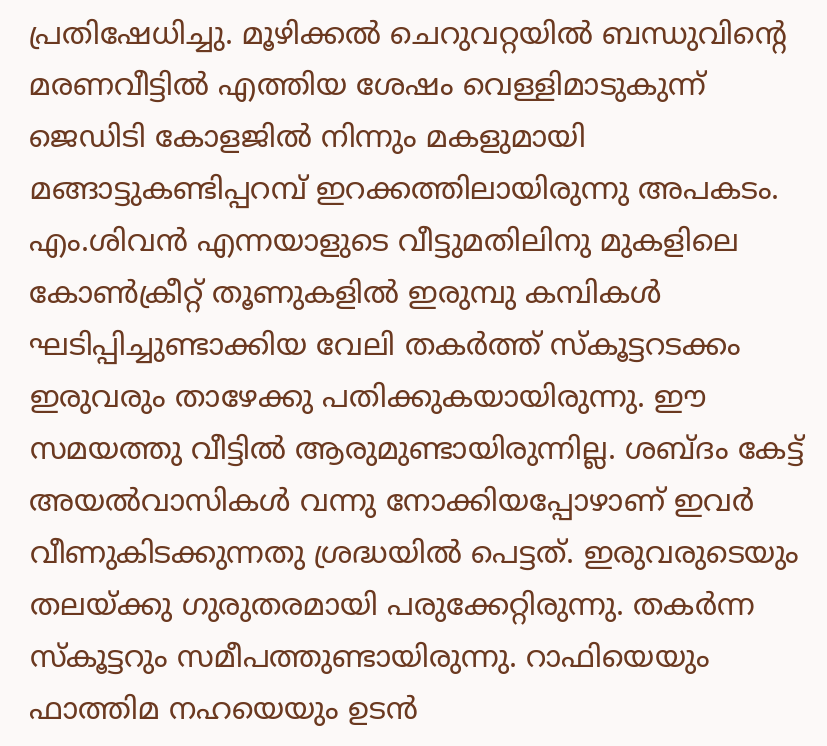പ്രതിഷേധിച്ചു. മൂഴിക്കൽ ചെറുവറ്റയിൽ ബന്ധുവിന്റെ മരണവീട്ടിൽ എത്തിയ ശേഷം വെള്ളിമാടുകുന്ന് ജെഡിടി കോളജിൽ നിന്നും മകളുമായി
മങ്ങാട്ടുകണ്ടിപ്പറമ്പ് ഇറക്കത്തിലായിരുന്നു അപകടം. എം.ശിവൻ എന്നയാളുടെ വീട്ടുമതിലിനു മുകളിലെ കോൺക്രീറ്റ് തൂണുകളിൽ ഇരുമ്പു കമ്പികൾ ഘടിപ്പിച്ചുണ്ടാക്കിയ വേലി തകർത്ത് സ്കൂട്ടറടക്കം ഇരുവരും താഴേക്കു പതിക്കുകയായിരുന്നു. ഈ സമയത്തു വീട്ടിൽ ആരുമുണ്ടായിരുന്നില്ല. ശബ്ദം കേട്ട് അയൽവാസികൾ വന്നു നോക്കിയപ്പോഴാണ് ഇവർ വീണുകിടക്കുന്നതു ശ്രദ്ധയിൽ പെട്ടത്. ഇരുവരുടെയും തലയ്ക്കു ഗുരുതരമായി പരുക്കേറ്റിരുന്നു. തകർന്ന സ്കൂട്ടറും സമീപത്തുണ്ടായിരുന്നു. റാഫിയെയും ഫാത്തിമ നഹയെയും ഉടൻ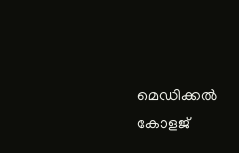മെഡിക്കൽ കോളജ്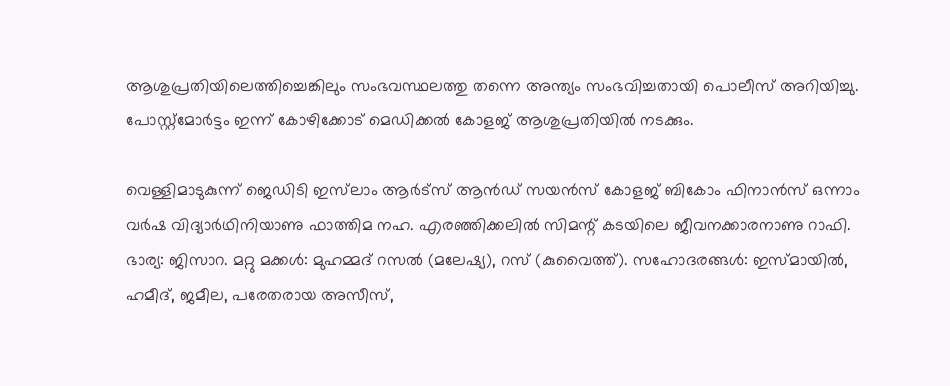ആശുപ്രതിയിലെത്തിച്ചെങ്കിലും സംഭവസ്ഥലത്തു തന്നെ അന്ത്യം സംഭവിച്ചതായി പൊലീസ് അറിയിച്ചു.
പോസ്റ്റ്മോർട്ടം ഇന്ന് കോഴിക്കോട് മെഡിക്കൽ കോളജ് ആശുപ്രതിയിൽ നടക്കും.

വെള്ളിമാടുകുന്ന് ജെഡിടി ഇസ്‌ലാം ആർട്‌സ് ആൻഡ് സയൻസ് കോളജ് ബികോം ഫിനാൻസ് ഒന്നാം വർഷ വിദ്യാർഥിനിയാണു ഫാത്തിമ നഹ. എരഞ്ഞിക്കലിൽ സിമന്റ് കടയിലെ ജീവനക്കാരനാണു റാഫി. ഭാര്യ: ജിസാറ. മറ്റു മക്കൾ: മുഹമ്മദ് റസൽ (മലേഷ്യ), റസ്‌ (കുവൈത്ത്). സഹോദരങ്ങൾ: ഇസ്മായിൽ, ഹമീദ്, ജമീല, പരേതരായ അസീസ്,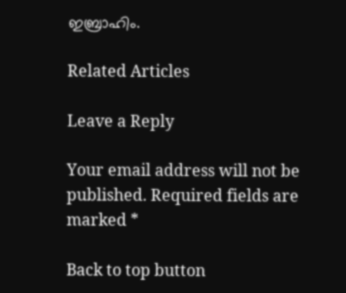ഇബ്രാഹിം.

Related Articles

Leave a Reply

Your email address will not be published. Required fields are marked *

Back to top button